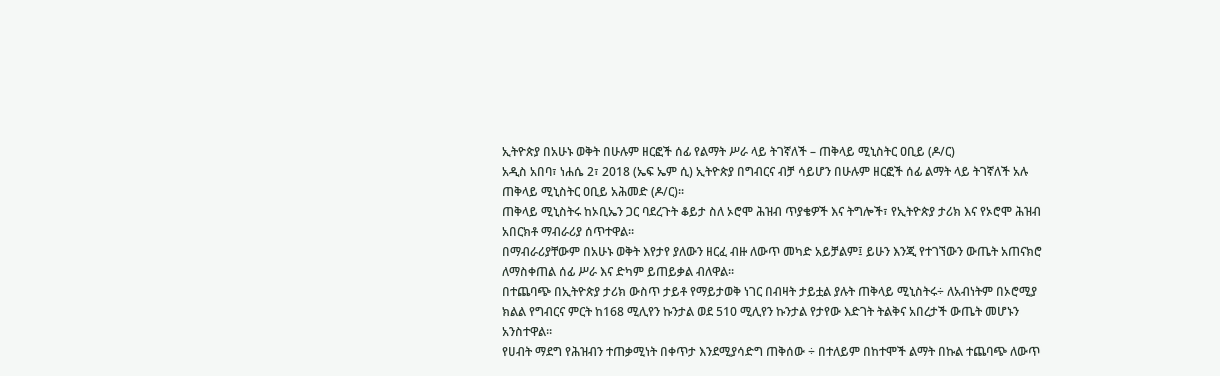ኢትዮጵያ በአሁኑ ወቅት በሁሉም ዘርፎች ሰፊ የልማት ሥራ ላይ ትገኛለች – ጠቅላይ ሚኒስትር ዐቢይ (ዶ/ር)
አዲስ አበባ፣ ነሐሴ 2፣ 2018 (ኤፍ ኤም ሲ) ኢትዮጵያ በግብርና ብቻ ሳይሆን በሁሉም ዘርፎች ሰፊ ልማት ላይ ትገኛለች አሉ ጠቅላይ ሚኒስትር ዐቢይ አሕመድ (ዶ/ር)፡፡
ጠቅላይ ሚኒስትሩ ከኦቢኤን ጋር ባደረጉት ቆይታ ስለ ኦሮሞ ሕዝብ ጥያቄዎች እና ትግሎች፣ የኢትዮጵያ ታሪክ እና የኦሮሞ ሕዝብ አበርክቶ ማብራሪያ ሰጥተዋል።
በማብራሪያቸውም በአሁኑ ወቅት እየታየ ያለውን ዘርፈ ብዙ ለውጥ መካድ አይቻልም፤ ይሁን እንጂ የተገኘውን ውጤት አጠናክሮ ለማስቀጠል ሰፊ ሥራ እና ድካም ይጠይቃል ብለዋል፡፡
በተጨባጭ በኢትዮጵያ ታሪክ ውስጥ ታይቶ የማይታወቅ ነገር በብዛት ታይቷል ያሉት ጠቅላይ ሚኒስትሩ÷ ለአብነትም በኦሮሚያ ክልል የግብርና ምርት ከ168 ሚሊየን ኩንታል ወደ 510 ሚሊየን ኩንታል የታየው እድገት ትልቅና አበረታች ውጤት መሆኑን አንስተዋል፡፡
የሀብት ማደግ የሕዝብን ተጠቃሚነት በቀጥታ እንደሚያሳድግ ጠቅሰው ÷ በተለይም በከተሞች ልማት በኩል ተጨባጭ ለውጥ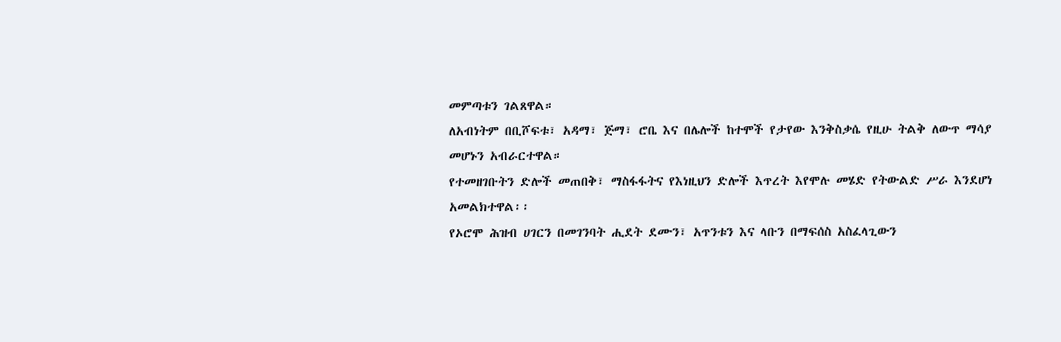መምጣቱን ገልጸዋል።
ለአብነትም በቢሾፍቱ፣ አዳማ፣ ጅማ፣ ሮቤ እና በሌሎች ከተሞች የታየው እንቅስቃሴ የዚሁ ትልቅ ለውጥ ማሳያ መሆኑን አብራርተዋል።
የተመዘገቡትን ድሎች መጠበቅ፣ ማስፋፋትና የእነዚህን ድሎች እጥረት እየሞሉ መሄድ የትውልድ ሥራ እንደሆነ አመልክተዋል፡፡
የኦሮሞ ሕዝብ ሀገርን በመገንባት ሒደት ደሙን፣ አጥንቱን እና ላቡን በማፍሰስ አስፈላጊውን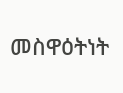መስዋዕትነት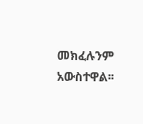መክፈሉንም አውስተዋል፡፡